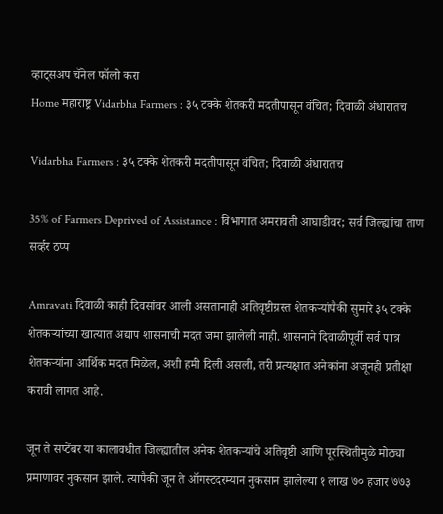व्हाट्सअप चॅनेल फॉलो करा
Home महाराष्ट्र Vidarbha Farmers : ३५ टक्के शेतकरी मदतीपासून वंचित; दिवाळी अंधारातच

Vidarbha Farmers : ३५ टक्के शेतकरी मदतीपासून वंचित; दिवाळी अंधारातच

35% of Farmers Deprived of Assistance : विभागात अमरावती आघाडीवर; सर्व जिल्ह्यांचा ताण सर्व्हर ठप्प

Amravati दिवाळी काही दिवसांवर आली असतानाही अतिवृष्टीग्रस्त शेतकऱ्यांपैकी सुमारे ३५ टक्के शेतकऱ्यांच्या खात्यात अद्याप शासनाची मदत जमा झालेली नाही. शासनाने दिवाळीपूर्वी सर्व पात्र शेतकऱ्यांना आर्थिक मदत मिळेल, अशी हमी दिली असली, तरी प्रत्यक्षात अनेकांना अजूनही प्रतीक्षा करावी लागत आहे.

जून ते सप्टेंबर या कालावधीत जिल्ह्यातील अनेक शेतकऱ्यांचे अतिवृष्टी आणि पूरस्थितीमुळे मोठ्या प्रमाणावर नुकसान झाले. त्यापैकी जून ते ऑगस्टदरम्यान नुकसान झालेल्या १ लाख ७० हजार ७७३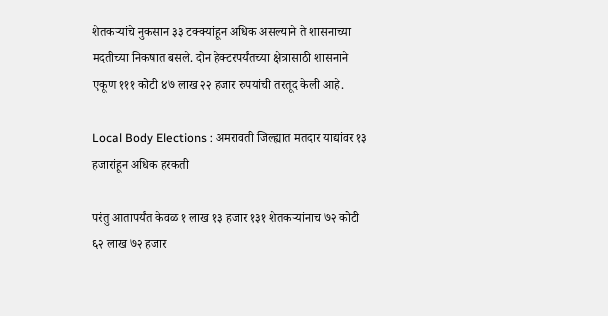शेतकऱ्यांचे नुकसान ३३ टक्क्यांहून अधिक असल्याने ते शासनाच्या मदतीच्या निकषात बसले. दोन हेक्टरपर्यंतच्या क्षेत्रासाठी शासनाने एकूण १११ कोटी ४७ लाख २२ हजार रुपयांची तरतूद केली आहे.

Local Body Elections : अमरावती जिल्ह्यात मतदार याद्यांवर १३ हजारांहून अधिक हरकती

परंतु आतापर्यंत केवळ १ लाख १३ हजार १३१ शेतकऱ्यांनाच ७२ कोटी ६२ लाख ७२ हजार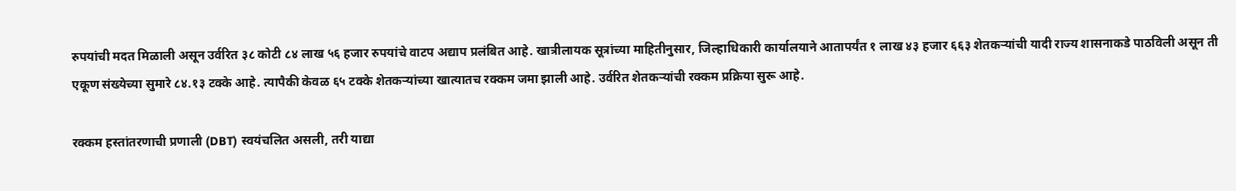रुपयांची मदत मिळाली असून उर्वरित ३८ कोटी ८४ लाख ५६ हजार रुपयांचे वाटप अद्याप प्रलंबित आहे. खात्रीलायक सूत्रांच्या माहितीनुसार, जिल्हाधिकारी कार्यालयाने आतापर्यंत १ लाख ४३ हजार ६६३ शेतकऱ्यांची यादी राज्य शासनाकडे पाठविली असून ती एकूण संख्येच्या सुमारे ८४.१३ टक्के आहे. त्यापैकी केवळ ६५ टक्के शेतकऱ्यांच्या खात्यातच रक्कम जमा झाली आहे. उर्वरित शेतकऱ्यांची रक्कम प्रक्रिया सुरू आहे.

रक्कम हस्तांतरणाची प्रणाली (DBT) स्वयंचलित असली, तरी याद्या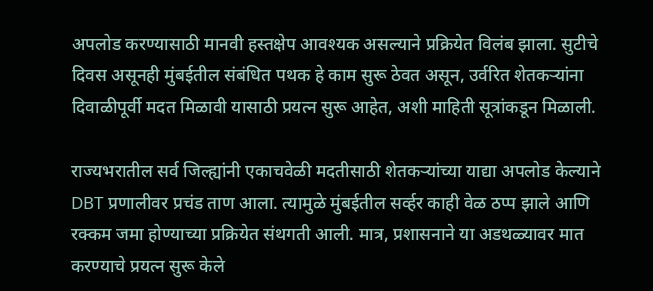अपलोड करण्यासाठी मानवी हस्तक्षेप आवश्यक असल्याने प्रक्रियेत विलंब झाला. सुटीचे दिवस असूनही मुंबईतील संबंधित पथक हे काम सुरू ठेवत असून, उर्वरित शेतकऱ्यांना दिवाळीपूर्वी मदत मिळावी यासाठी प्रयत्न सुरू आहेत, अशी माहिती सूत्रांकडून मिळाली.

राज्यभरातील सर्व जिल्ह्यांनी एकाचवेळी मदतीसाठी शेतकऱ्यांच्या याद्या अपलोड केल्याने DBT प्रणालीवर प्रचंड ताण आला. त्यामुळे मुंबईतील सर्व्हर काही वेळ ठप्प झाले आणि रक्कम जमा होण्याच्या प्रक्रियेत संथगती आली. मात्र, प्रशासनाने या अडथळ्यावर मात करण्याचे प्रयत्न सुरू केले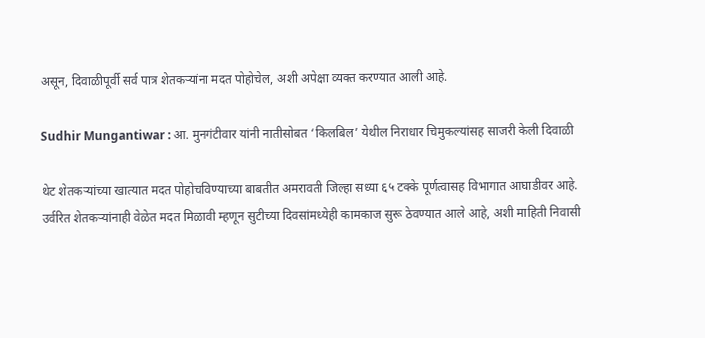असून, दिवाळीपूर्वी सर्व पात्र शेतकऱ्यांना मदत पोहोचेल, अशी अपेक्षा व्यक्त करण्यात आली आहे.

Sudhir Mungantiwar : आ. मुनगंटीवार यांनी नातीसोबत ‘किलबिल’ येथील निराधार चिमुकल्यांसह साजरी केली दिवाळी

थेट शेतकऱ्यांच्या खात्यात मदत पोहोचविण्याच्या बाबतीत अमरावती जिल्हा सध्या ६५ टक्के पूर्णत्वासह विभागात आघाडीवर आहे. उर्वरित शेतकऱ्यांनाही वेळेत मदत मिळावी म्हणून सुटीच्या दिवसांमध्येही कामकाज सुरू ठेवण्यात आले आहे, अशी माहिती निवासी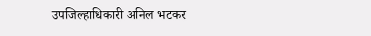उपजिल्हाधिकारी अनिल भटकर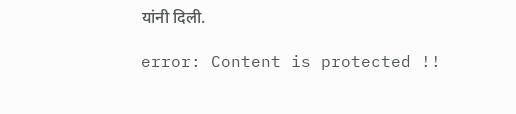यांनी दिली.

error: Content is protected !!